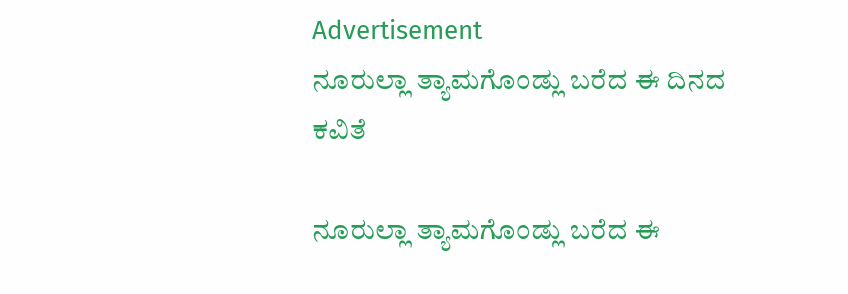Advertisement
ನೂರುಲ್ಲಾ ತ್ಯಾಮಗೊಂಡ್ಲು ಬರೆದ ಈ ದಿನದ ಕವಿತೆ

ನೂರುಲ್ಲಾ ತ್ಯಾಮಗೊಂಡ್ಲು ಬರೆದ ಈ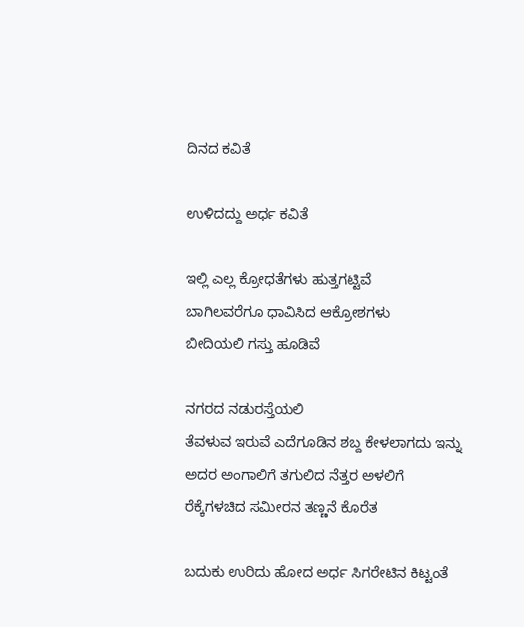ದಿನದ ಕವಿತೆ

ಉಳಿದದ್ದು ಅರ್ಧ ಕವಿತೆ

ಇಲ್ಲಿ ಎಲ್ಲ ಕ್ರೋಧತೆಗಳು ಹುತ್ತಗಟ್ಟಿವೆ
ಬಾಗಿಲವರೆಗೂ ಧಾವಿಸಿದ ಆಕ್ರೋಶಗಳು
ಬೀದಿಯಲಿ ಗಸ್ತು ಹೂಡಿವೆ

ನಗರದ ನಡುರಸ್ತೆಯಲಿ
ತೆವಳುವ ಇರುವೆ ಎದೆಗೂಡಿನ ಶಬ್ದ ಕೇಳಲಾಗದು ಇನ್ನು
ಅದರ ಅಂಗಾಲಿಗೆ ತಗುಲಿದ ನೆತ್ತರ ಅಳಲಿಗೆ
ರೆಕ್ಕೆಗಳಚಿದ ಸಮೀರನ ತಣ್ಣನೆ ಕೊರೆತ

ಬದುಕು ಉರಿದು ಹೋದ ಅರ್ಧ ಸಿಗರೇಟಿನ ಕಿಟ್ಟಂತೆ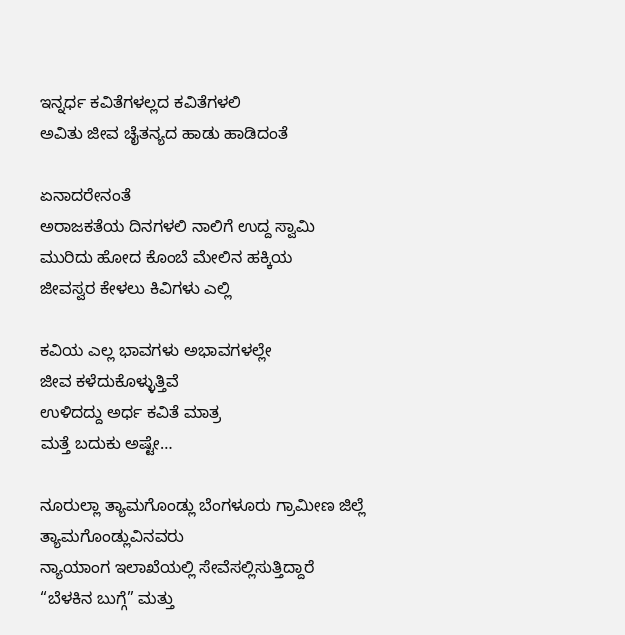ಇನ್ನರ್ಧ ಕವಿತೆಗಳಲ್ಲದ ಕವಿತೆಗಳಲಿ
ಅವಿತು ಜೀವ ಚೈತನ್ಯದ ಹಾಡು ಹಾಡಿದಂತೆ

ಏನಾದರೇನಂತೆ
ಅರಾಜಕತೆಯ ದಿನಗಳಲಿ ನಾಲಿಗೆ ಉದ್ದ ಸ್ವಾಮಿ
ಮುರಿದು ಹೋದ ಕೊಂಬೆ ಮೇಲಿನ ಹಕ್ಕಿಯ
ಜೀವಸ್ವರ ಕೇಳಲು ಕಿವಿಗಳು ಎಲ್ಲಿ

ಕವಿಯ ಎಲ್ಲ ಭಾವಗಳು ಅಭಾವಗಳಲ್ಲೇ
ಜೀವ ಕಳೆದುಕೊಳ್ಳುತ್ತಿವೆ
ಉಳಿದದ್ದು ಅರ್ಧ ಕವಿತೆ ಮಾತ್ರ
ಮತ್ತೆ ಬದುಕು ಅಷ್ಟೇ…

ನೂರುಲ್ಲಾ ತ್ಯಾಮಗೊಂಡ್ಲು ಬೆಂಗಳೂರು ಗ್ರಾಮೀಣ ಜಿಲ್ಲೆ ತ್ಯಾಮಗೊಂಡ್ಲುವಿನವರು
ನ್ಯಾಯಾಂಗ ಇಲಾಖೆಯಲ್ಲಿ ಸೇವೆಸಲ್ಲಿಸುತ್ತಿದ್ದಾರೆ
“ಬೆಳಕಿನ ಬುಗ್ಗೆ” ಮತ್ತು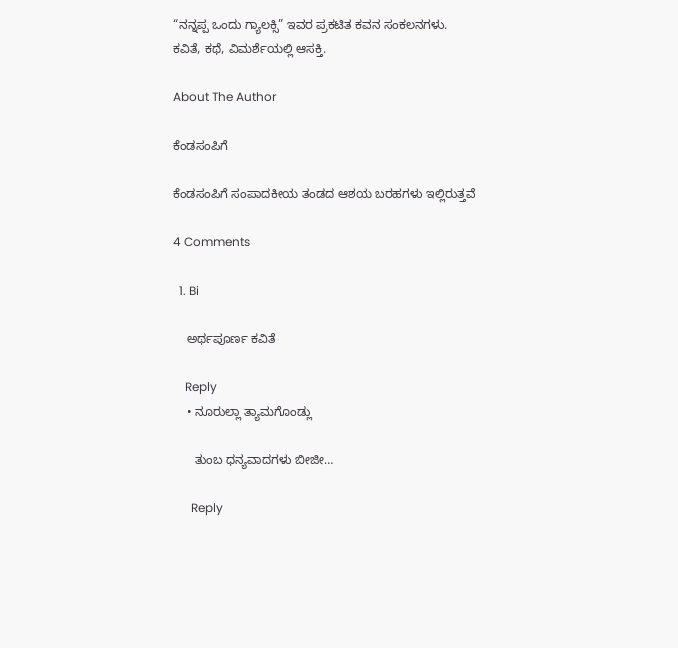“ನನ್ನಪ್ಪ ಒಂದು ಗ್ಯಾಲಕ್ಸಿ” ಇವರ ಪ್ರಕಟಿತ ಕವನ ಸಂಕಲನಗಳು.
ಕವಿತೆ, ಕಥೆ, ವಿಮರ್ಶೆಯಲ್ಲಿ ಆಸಕ್ತಿ.

About The Author

ಕೆಂಡಸಂಪಿಗೆ

ಕೆಂಡಸಂಪಿಗೆ ಸಂಪಾದಕೀಯ ತಂಡದ ಆಶಯ ಬರಹಗಳು ಇಲ್ಲಿರುತ್ತವೆ

4 Comments

  1. Bi

    ಅರ್ಥಪೂರ್ಣ ಕವಿತೆ

    Reply
    • ನೂರುಲ್ಲಾ ತ್ಯಾಮಗೊಂಡ್ಲು

      ತುಂಬ ಧನ್ಯವಾದಗಳು ಬೀಜೀ…

      Reply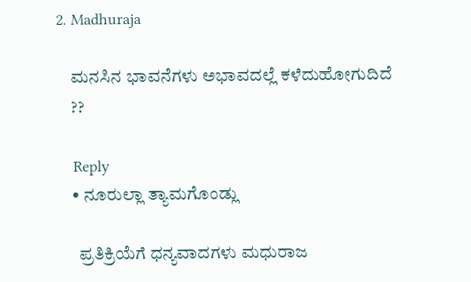2. Madhuraja

    ಮನಸಿನ ಭಾವನೆಗಳು ಅಭಾವದಲ್ಲೆ ಕಳೆದುಹೋಗುದಿದೆ
    ??

    Reply
    • ನೂರುಲ್ಲಾ ತ್ಯಾಮಗೊಂಡ್ಲು

      ಪ್ರತಿಕ್ರಿಯೆಗೆ ಧನ್ಯವಾದಗಳು ಮಧುರಾಜ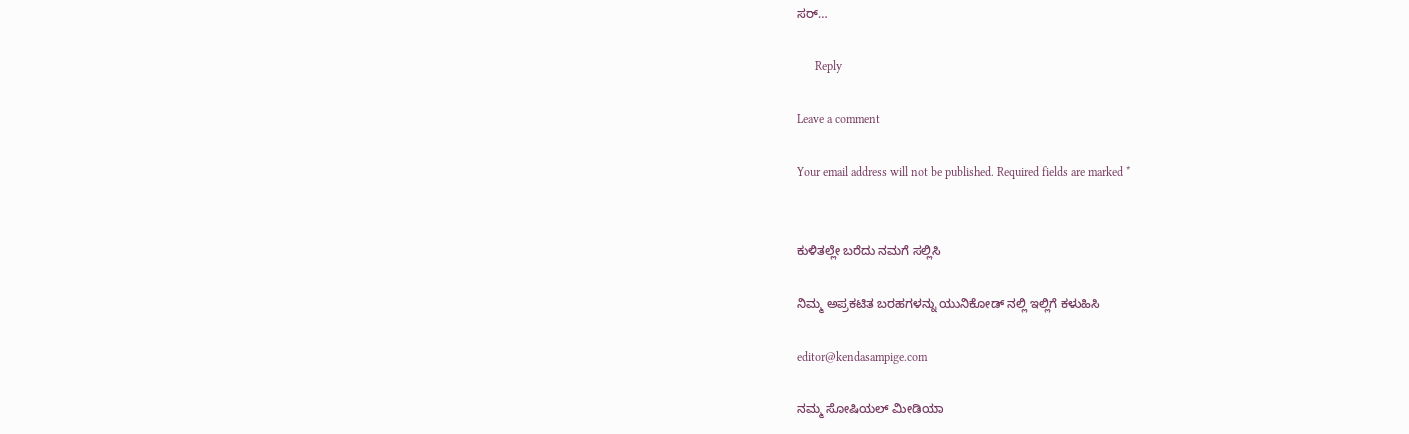ಸರ್…

      Reply

Leave a comment

Your email address will not be published. Required fields are marked *


ಕುಳಿತಲ್ಲೇ ಬರೆದು ನಮಗೆ ಸಲ್ಲಿಸಿ

ನಿಮ್ಮ ಅಪ್ರಕಟಿತ ಬರಹಗಳನ್ನು ಯುನಿಕೋಡ್ ನಲ್ಲಿ ಇಲ್ಲಿಗೆ ಕಳುಹಿಸಿ

editor@kendasampige.com

ನಮ್ಮ ಸೋಷಿಯಲ್‌ ಮೀಡಿಯಾ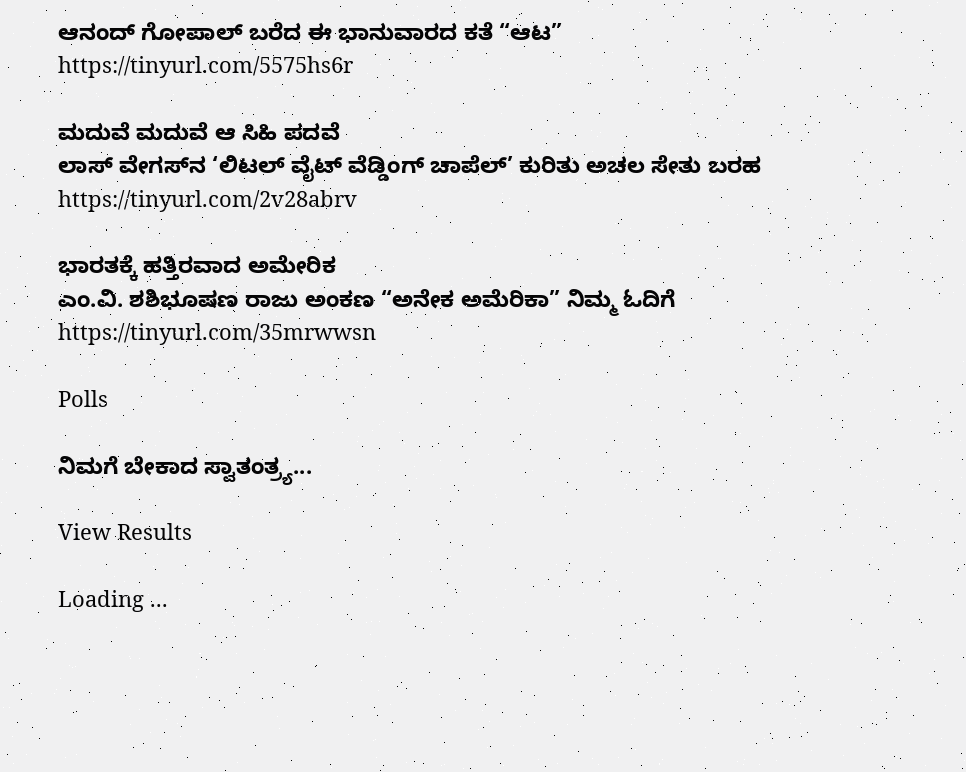ಆನಂದ್‌ ಗೋಪಾಲ್‌ ಬರೆದ ಈ ಭಾನುವಾರದ ಕತೆ “ಆಟ”
https://tinyurl.com/5575hs6r

ಮದುವೆ ಮದುವೆ ಆ ಸಿಹಿ ಪದವೆ
ಲಾಸ್‌ ವೇಗಸ್‌ನ ‘ಲಿಟಲ್ ವೈಟ್ ವೆಡ್ಡಿಂಗ್ ಚಾಪೆಲ್’ ಕುರಿತು ಅಚಲ ಸೇತು ಬರಹ
https://tinyurl.com/2v28abrv

ಭಾರತಕ್ಕೆ ಹತ್ತಿರವಾದ ಅಮೇರಿಕ
ಎಂ.ವಿ. ಶಶಿಭೂಷಣ ರಾಜು ಅಂಕಣ “ಅನೇಕ ಅಮೆರಿಕಾ” ನಿಮ್ಮ ಓದಿಗೆ
https://tinyurl.com/35mrwwsn

Polls

ನಿಮಗೆ ಬೇಕಾದ ಸ್ವಾತಂತ್ರ್ಯ...

View Results

Loading ...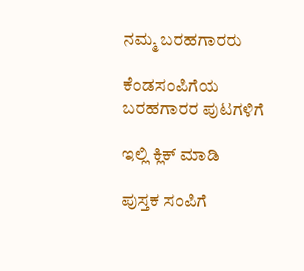ನಮ್ಮ ಬರಹಗಾರರು

ಕೆಂಡಸಂಪಿಗೆಯ ಬರಹಗಾರರ ಪುಟಗಳಿಗೆ

ಇಲ್ಲಿ ಕ್ಲಿಕ್ ಮಾಡಿ

ಪುಸ್ತಕ ಸಂಪಿಗೆ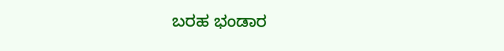ಬರಹ ಭಂಡಾರ